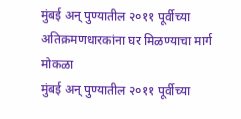मुंबई अन् पुण्यातील २०११ पूर्वीच्या अतिक्रमणधारकांना घर मिळण्याचा मार्ग मोकळा
मुंबई अन् पुण्यातील २०११ पूर्वीच्या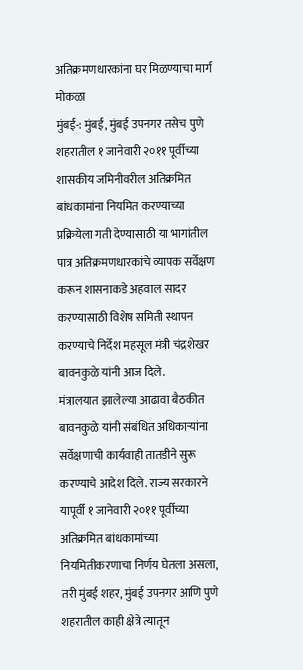अतिक्रमणधारकांना घर मिळण्याचा मार्ग मोकळा
मुंबई-: मुंबई, मुंबई उपनगर तसेच पुणे शहरातील १ जानेवारी २०११ पूर्वीच्या शासकीय जमिनीवरील अतिक्रमित बांधकामांना नियमित करण्याच्या प्रक्रियेला गती देण्यासाठी या भागांतील पात्र अतिक्रमणधारकांचे व्यापक सर्वेक्षण करून शासनाकडे अहवाल सादर करण्यासाठी विशेष समिती स्थापन करण्याचे निर्देश महसूल मंत्री चंद्रशेखर बावनकुळे यांनी आज दिले.
मंत्रालयात झालेल्या आढावा बैठकीत बावनकुळे यांनी संबंधित अधिकाऱ्यांना सर्वेक्षणाची कार्यवाही तातडीने सुरू करण्याचे आदेश दिले. राज्य सरकारने यापूर्वी १ जानेवारी २०११ पूर्वीच्या अतिक्रमित बांधकामांच्या नियमितीकरणाचा निर्णय घेतला असला, तरी मुंबई शहर, मुंबई उपनगर आणि पुणे शहरातील काही क्षेत्रे त्यातून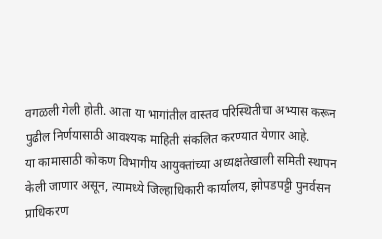वगळली गेली होती. आता या भागांतील वास्तव परिस्थितीचा अभ्यास करून पुढील निर्णयासाठी आवश्यक माहिती संकलित करण्यात येणार आहे.
या कामासाठी कोकण विभागीय आयुक्तांच्या अध्यक्षतेखाली समिती स्थापन केली जाणार असून, त्यामध्ये जिल्हाधिकारी कार्यालय, झोपडपट्टी पुनर्वसन प्राधिकरण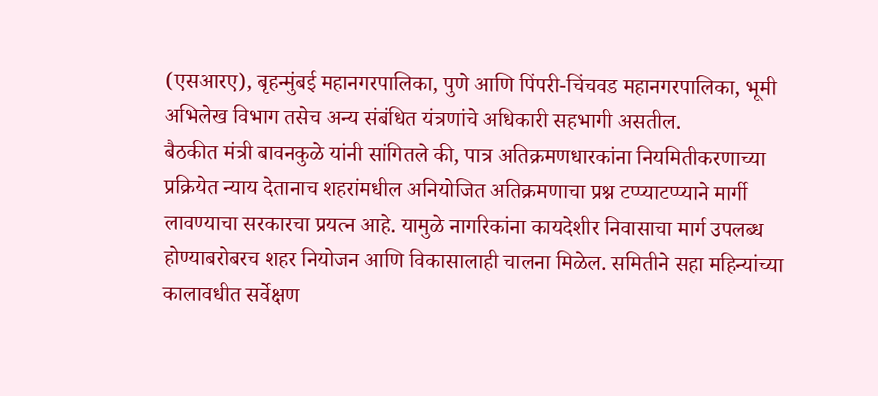(एसआरए), बृहन्मुंबई महानगरपालिका, पुणे आणि पिंपरी-चिंचवड महानगरपालिका, भूमी अभिलेख विभाग तसेच अन्य संबंधित यंत्रणांचे अधिकारी सहभागी असतील.
बैठकीत मंत्री बावनकुळे यांनी सांगितले की, पात्र अतिक्रमणधारकांना नियमितीकरणाच्या प्रक्रियेत न्याय देतानाच शहरांमधील अनियोजित अतिक्रमणाचा प्रश्न टप्प्याटप्प्याने मार्गी लावण्याचा सरकारचा प्रयत्न आहे. यामुळे नागरिकांना कायदेशीर निवासाचा मार्ग उपलब्ध होण्याबरोबरच शहर नियोजन आणि विकासालाही चालना मिळेल. समितीने सहा महिन्यांच्या कालावधीत सर्वेक्षण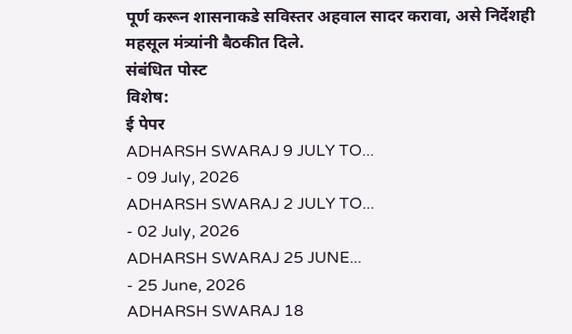पूर्ण करून शासनाकडे सविस्तर अहवाल सादर करावा, असे निर्देशही महसूल मंत्र्यांनी बैठकीत दिले.
संबंधित पोस्ट
विशेष:
ई पेपर
ADHARSH SWARAJ 9 JULY TO...
- 09 July, 2026
ADHARSH SWARAJ 2 JULY TO...
- 02 July, 2026
ADHARSH SWARAJ 25 JUNE...
- 25 June, 2026
ADHARSH SWARAJ 18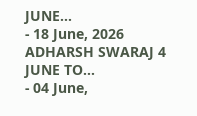JUNE...
- 18 June, 2026
ADHARSH SWARAJ 4 JUNE TO...
- 04 June,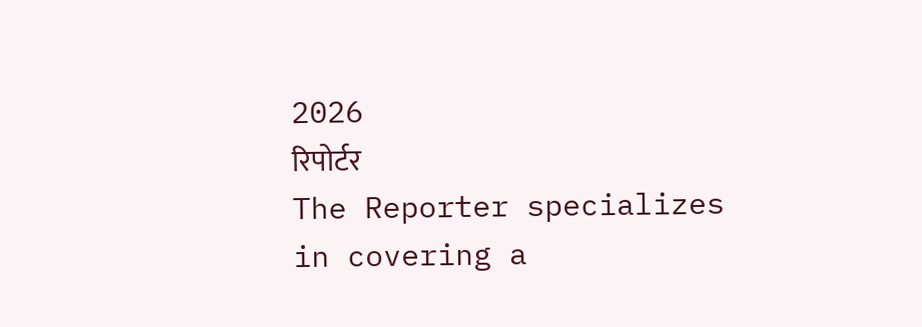2026
रिपोर्टर
The Reporter specializes in covering a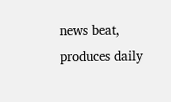news beat, produces daily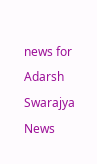news for Adarsh Swarajya News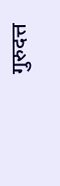गुरुदत्त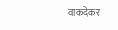वाकदेकर